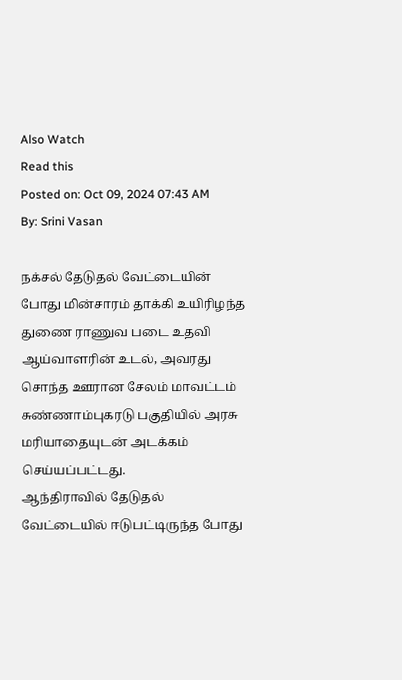Also Watch
Read this
Posted on: Oct 09, 2024 07:43 AM
By: Srini Vasan

நக்சல் தேடுதல் வேட்டையின் போது மின்சாரம் தாக்கி உயிரிழந்த துணை ராணுவ படை உதவி ஆய்வாளரின் உடல், அவரது சொந்த ஊரான சேலம் மாவட்டம் சுண்ணாம்புகரடு பகுதியில் அரசு மரியாதையுடன் அடக்கம் செய்யப்பட்டது.
ஆந்திராவில் தேடுதல் வேட்டையில் ஈடுபட்டிருந்த போது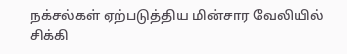நக்சல்கள் ஏற்படுத்திய மின்சார வேலியில் சிக்கி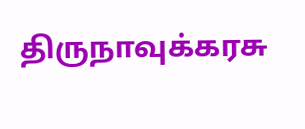திருநாவுக்கரசு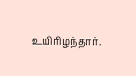உயிரிழந்தார்.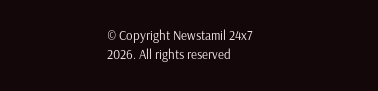© Copyright Newstamil 24x7 2026. All rights reserved